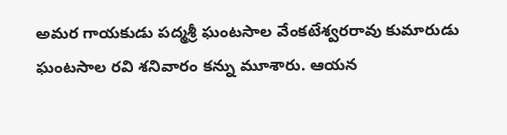అమర గాయకుడు పద్మశ్రీ ఘంటసాల వేంకటేశ్వరరావు కుమారుడు ఘంటసాల రవి శనివారం కన్ను మూశారు. ఆయన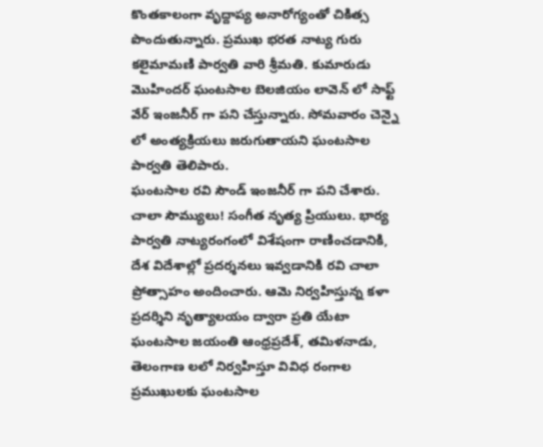కొంతకాలంగా వృద్దాప్య అనారోగ్యంతో చికిత్స పొందుతున్నారు. ప్రముఖ భరత నాట్య గురు కలైమామణి పార్వతి వారి శ్రీమతి. కుమారుడు మొహిందర్ ఘంటసాల బెలజియం లావెన్ లో సాఫ్ట్ వేర్ ఇంజనీర్ గా పని చేస్తున్నారు. సోమవారం చెన్నై లో అంత్యక్రియలు జరుగుతాయని ఘంటసాల పార్వతి తెలిపారు.
ఘంటసాల రవి సౌండ్ ఇంజనీర్ గా పని చేశారు. చాలా సౌమ్యులు! సంగీత నృత్య ప్రియులు. భార్య పార్వతి నాట్యరంగంలో విశేషంగా రాణించడానికి, దేశ విదేశాల్లో ప్రదర్శనలు ఇవ్వడానికి రవి చాలా ప్రోత్సాహం అందించారు. ఆమె నిర్వహిస్తున్న కళా ప్రదర్శిని నృత్యాలయం ద్వారా ప్రతి యేటా ఘంటసాల జయంతి ఆంధ్రప్రదేశ్, తమిళనాడు, తెలంగాణ లలో నిర్వహిస్తూ వివిధ రంగాల ప్రముఖులకు ఘంటసాల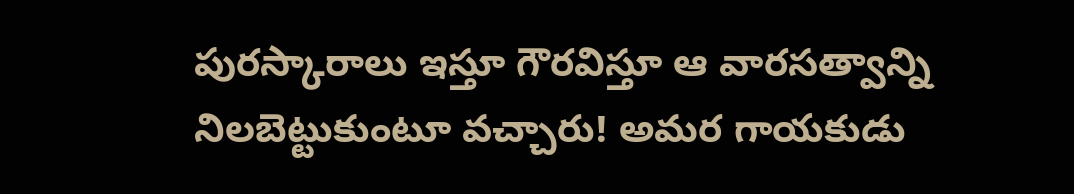పురస్కారాలు ఇస్తూ గౌరవిస్తూ ఆ వారసత్వాన్ని నిలబెట్టుకుంటూ వచ్చారు! అమర గాయకుడు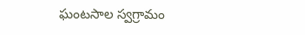ఘంటసాల స్వగ్రామం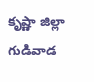కృష్ణా జిల్లా గుడివాడ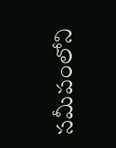సమీపంలోని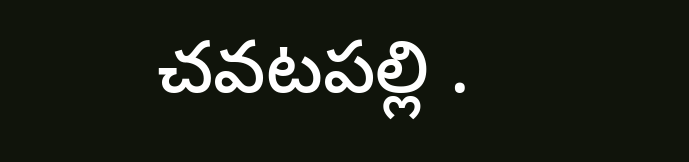చవటపల్లి .